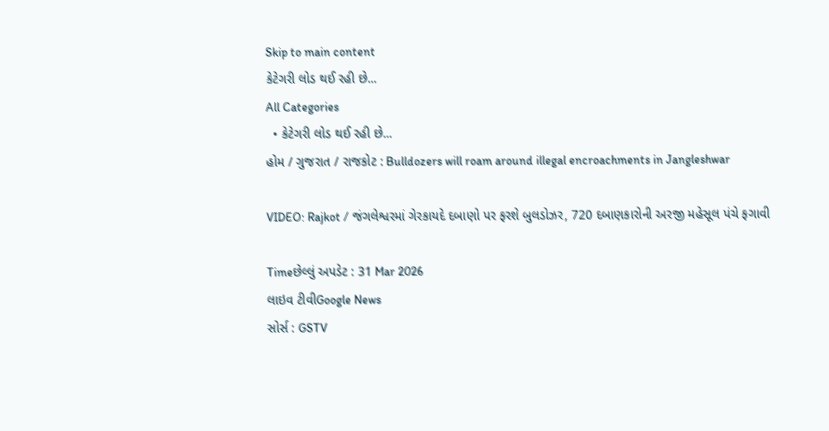Skip to main content
કેટેગરી લોડ થઈ રહી છે...
All Categories
  • કેટેગરી લોડ થઈ રહી છે...
હોમ / ગુજરાત / રાજકોટ : Bulldozers will roam around illegal encroachments in Jangleshwar

VIDEO: Rajkot / જંગલેશ્વરમાં ગેરકાયદે દબાણો પર ફરશે બુલડોઝર, 720 દબાણકારોની અરજી મહેસૂલ પંચે ફગાવી

Timeછેલ્લું અપડેટ : 31 Mar 2026
લાઇવ ટીવીGoogle News
સોર્સ : GSTV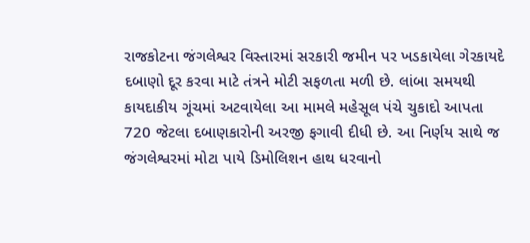રાજકોટના જંગલેશ્વર વિસ્તારમાં સરકારી જમીન પર ખડકાયેલા ગેરકાયદે દબાણો દૂર કરવા માટે તંત્રને મોટી સફળતા મળી છે. લાંબા સમયથી કાયદાકીય ગૂંચમાં અટવાયેલા આ મામલે મહેસૂલ પંચે ચુકાદો આપતા 720 જેટલા દબાણકારોની અરજી ફગાવી દીધી છે. આ નિર્ણય સાથે જ જંગલેશ્વરમાં મોટા પાયે ડિમોલિશન હાથ ધરવાનો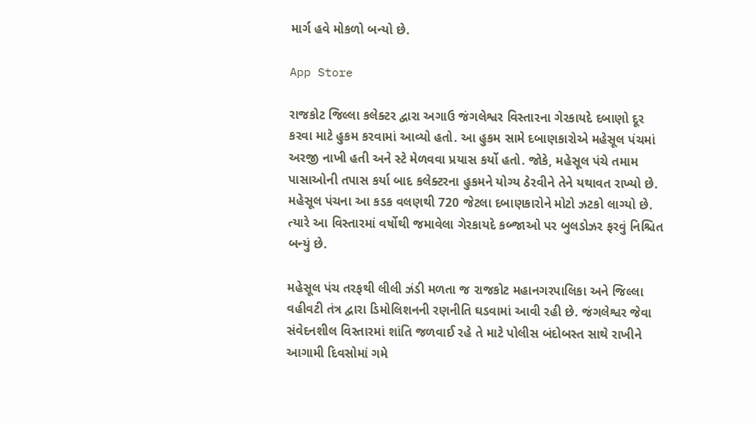માર્ગ હવે મોકળો બન્યો છે.

App Store

રાજકોટ જિલ્લા કલેક્ટર દ્વારા અગાઉ જંગલેશ્વર વિસ્તારના ગેરકાયદે દબાણો દૂર કરવા માટે હુકમ કરવામાં આવ્યો હતો. આ હુકમ સામે દબાણકારોએ મહેસૂલ પંચમાં અરજી નાખી હતી અને સ્ટે મેળવવા પ્રયાસ કર્યો હતો. જોકે, મહેસૂલ પંચે તમામ પાસાઓની તપાસ કર્યા બાદ કલેક્ટરના હુકમને યોગ્ય ઠેરવીને તેને યથાવત રાખ્યો છે. મહેસૂલ પંચના આ કડક વલણથી 720 જેટલા દબાણકારોને મોટો ઝટકો લાગ્યો છે. ત્યારે આ વિસ્તારમાં વર્ષોથી જમાવેલા ગેરકાયદે કબ્જાઓ પર બુલડોઝર ફરવું નિશ્ચિત બન્યું છે.

મહેસૂલ પંચ તરફથી લીલી ઝંડી મળતા જ રાજકોટ મહાનગરપાલિકા અને જિલ્લા વહીવટી તંત્ર દ્વારા ડિમોલિશનની રણનીતિ ઘડવામાં આવી રહી છે. જંગલેશ્વર જેવા સંવેદનશીલ વિસ્તારમાં શાંતિ જળવાઈ રહે તે માટે પોલીસ બંદોબસ્ત સાથે રાખીને આગામી દિવસોમાં ગમે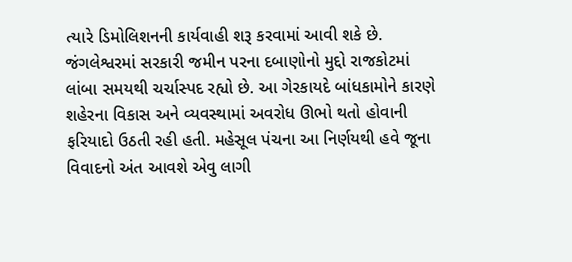ત્યારે ડિમોલિશનની કાર્યવાહી શરૂ કરવામાં આવી શકે છે. જંગલેશ્વરમાં સરકારી જમીન પરના દબાણોનો મુદ્દો રાજકોટમાં લાંબા સમયથી ચર્ચાસ્પદ રહ્યો છે. આ ગેરકાયદે બાંધકામોને કારણે શહેરના વિકાસ અને વ્યવસ્થામાં અવરોધ ઊભો થતો હોવાની ફરિયાદો ઉઠતી રહી હતી. મહેસૂલ પંચના આ નિર્ણયથી હવે જૂના વિવાદનો અંત આવશે એવુ લાગી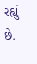રહ્યું છે.